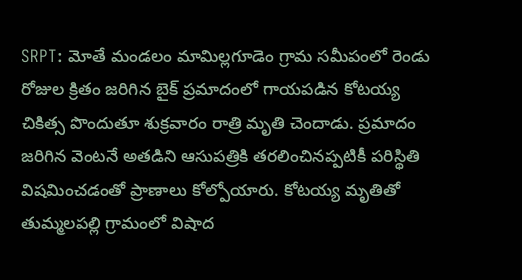SRPT: మోతే మండలం మామిల్లగూడెం గ్రామ సమీపంలో రెండు రోజుల క్రితం జరిగిన బైక్ ప్రమాదంలో గాయపడిన కోటయ్య చికిత్స పొందుతూ శుక్రవారం రాత్రి మృతి చెందాడు. ప్రమాదం జరిగిన వెంటనే అతడిని ఆసుపత్రికి తరలించినప్పటికీ పరిస్థితి విషమించడంతో ప్రాణాలు కోల్పోయారు. కోటయ్య మృతితో తుమ్మలపల్లి గ్రామంలో విషాద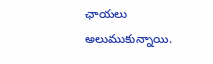ఛాయలు అలుముకున్నాయి.